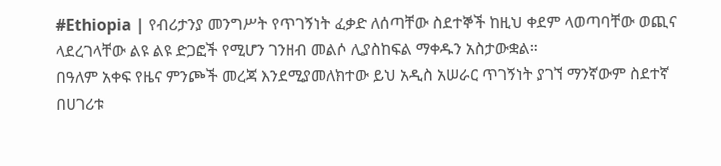#Ethiopia | የብሪታንያ መንግሥት የጥገኝነት ፈቃድ ለሰጣቸው ስደተኞች ከዚህ ቀደም ላወጣባቸው ወጪና ላደረገላቸው ልዩ ልዩ ድጋፎች የሚሆን ገንዘብ መልሶ ሊያስከፍል ማቀዱን አስታውቋል።
በዓለም አቀፍ የዜና ምንጮች መረጃ እንደሚያመለክተው ይህ አዲስ አሠራር ጥገኝነት ያገኘ ማንኛውም ስደተኛ በሀገሪቱ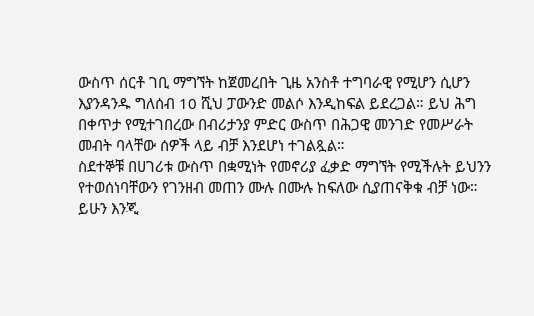ውስጥ ሰርቶ ገቢ ማግኘት ከጀመረበት ጊዜ አንስቶ ተግባራዊ የሚሆን ሲሆን እያንዳንዱ ግለሰብ 10 ሺህ ፓውንድ መልሶ እንዲከፍል ይደረጋል። ይህ ሕግ በቀጥታ የሚተገበረው በብሪታንያ ምድር ውስጥ በሕጋዊ መንገድ የመሥራት መብት ባላቸው ሰዎች ላይ ብቻ እንደሆነ ተገልጿል።
ስደተኞቹ በሀገሪቱ ውስጥ በቋሚነት የመኖሪያ ፈቃድ ማግኘት የሚችሉት ይህንን የተወሰነባቸውን የገንዘብ መጠን ሙሉ በሙሉ ከፍለው ሲያጠናቅቁ ብቻ ነው።
ይሁን እንጂ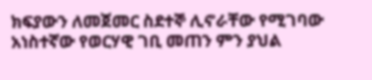ክፍያውን ለመጀመር ስደተኞ ሊኖራቸው የሚገባው አነስተኛው የወርሃዊ ገቢ መጠን ምን ያህል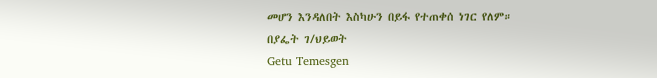መሆን እንዳለበት እስካሁን በይፋ የተጠቀሰ ነገር የለም።
በያፌት ገ/ህይወት
Getu Temesgen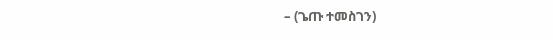– (ጌጡ ተመስገን)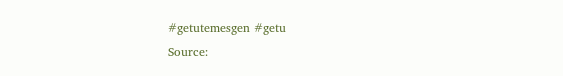#getutemesgen #getu
Source: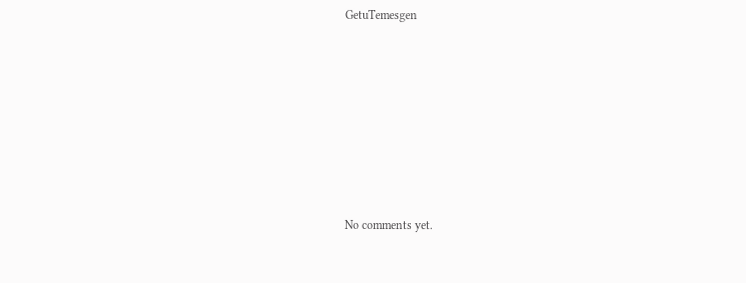GetuTemesgen









No comments yet.